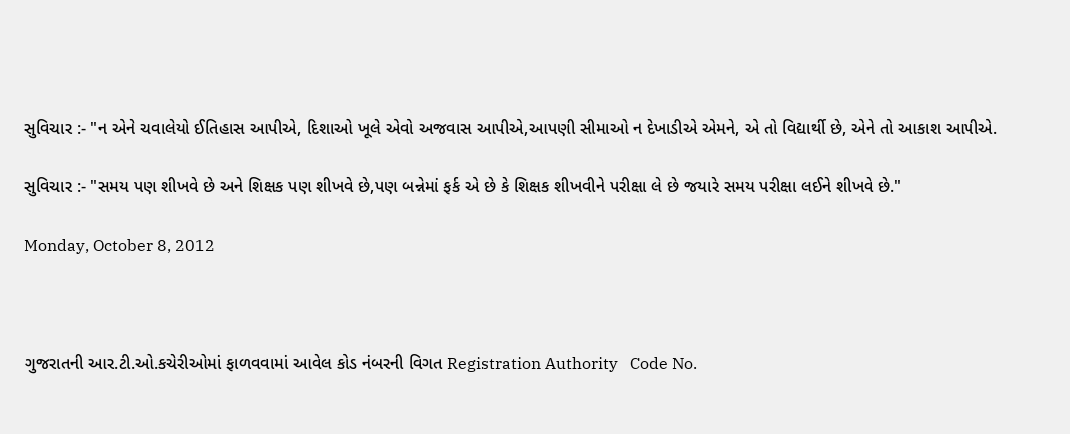સુવિચાર :- "ન એને ચવાલેયો ઈતિહાસ આપીએ, દિશાઓ ખૂલે એવો અજવાસ આપીએ,આપણી સીમાઓ ન દેખાડીએ એમને, એ તો વિદ્યાર્થી છે, એને તો આકાશ આપીએ.

સુવિચાર :- "સમય પણ શીખવે છે અને શિક્ષક પણ શીખવે છે,પણ બન્નેમાં ફર્ક એ છે કે શિક્ષક શીખવીને પરીક્ષા લે છે જયારે સમય પરીક્ષા લઈને શીખવે છે."

Monday, October 8, 2012



ગુજરાતની આર.ટી.ઓ.કચેરીઓમાં ફાળવવામાં આવેલ કોડ નંબરની વિગત Registration Authority   Code No.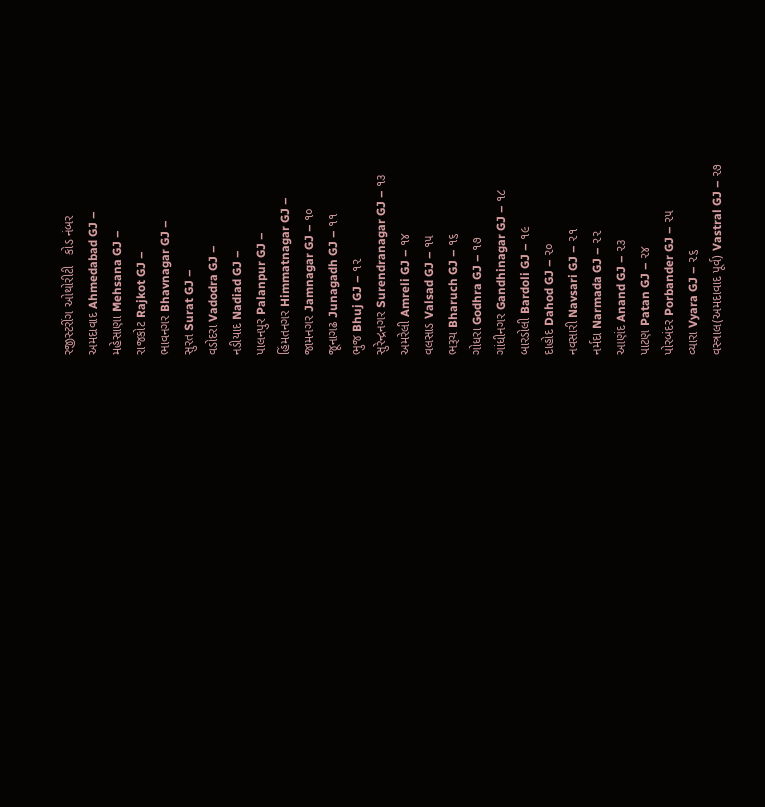રજીસ્ટરીંગ ઓથોરીટી   કોડ નંબર
અમદાવાદ Ahmedabad GJ –
મહેસાણા Mehsana GJ –
રાજકોટ Rajkot GJ –
ભાવનગર Bhavnagar GJ –
સુરત Surat GJ –
વડોદરા Vadodra GJ –
નડીયાદ Nadiad GJ –
પાલનપુર Palanpur GJ –
હિંમતનગર Himmatnagar GJ –
જામનગર Jamnagar GJ – ૧૦
જૂનાગઢ Junagadh GJ – ૧૧
ભુજ Bhuj GJ – ૧૨
સુરેન્દ્રનગર Surendranagar GJ – ૧૩
અમરેલી Amreli GJ – ૧૪
વલસાડ Valsad GJ – ૧૫
ભરૂચ Bharuch GJ – ૧૬
ગોધરા Godhra GJ – ૧૭
ગાંધીનગર Gandhinagar GJ – ૧૮
બારડોલી Bardoli GJ – ૧૯
દાહોદ Dahod GJ – ૨૦
નવસારી Navsari GJ – ૨૧
નર્મદા Narmada GJ – ૨૨
આણંદ Anand GJ – ૨૩
પાટણ Patan GJ – ૨૪
પોરબંદર Porbander GJ – ૨૫
વ્યારા Vyara GJ – ૨૬
વસ્ત્રાલ(અમદાવાદ પૂર્વ) Vastral GJ – ૨૭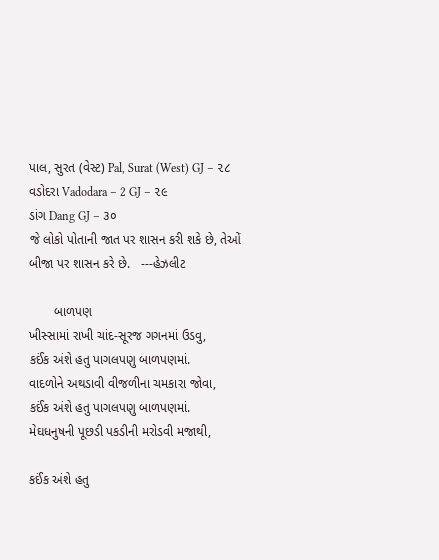પાલ, સુરત (વેસ્ટ) Pal, Surat (West) GJ – ૨૮
વડોદરા Vadodara – 2 GJ – ૨૯
ડાંગ Dang GJ – ૩૦
જે લોકો પોતાની જાત પર શાસન કરી શકે છે, તેઓં બીજા પર શાસન કરે છે.   ---હેઝલીટ

       બાળપણ
ખીસ્સામાં રાખી ચાંદ-સૂરજ ગગનમાં ઉડવુ,
કઈંક અંશે હતુ પાગલપણુ બાળપણમાં.
વાદળોને અથડાવી વીજળીના ચમકારા જોવા,
કઈંક અંશે હતુ પાગલપણુ બાળપણમાં.
મેઘધનુષની પૂછડી પકડીની મરોડવી મજાથી,

કઈંક અંશે હતુ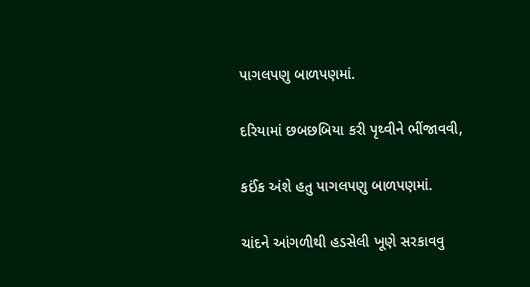પાગલપણુ બાળપણમાં.

દરિયામાં છબછબિયા કરી પૃથ્વીને ભીંજાવવી,

કઈંક અંશે હતુ પાગલપણુ બાળપણમાં.

ચાંદને આંગળીથી હડસેલી ખૂણે સરકાવવુ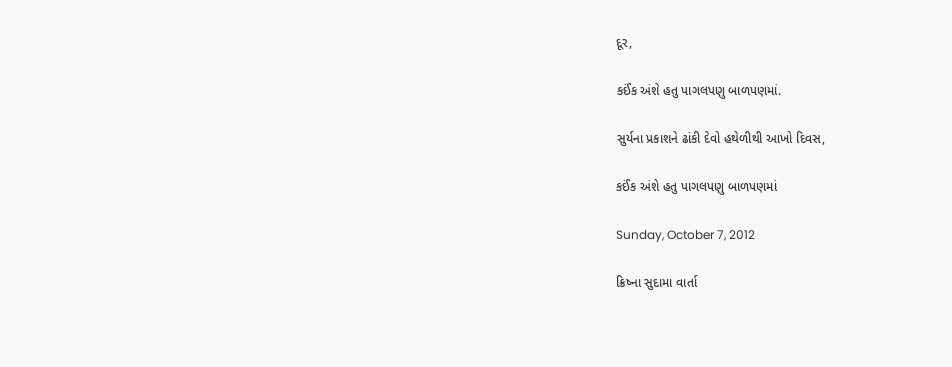દૂર,

કઈંક અંશે હતુ પાગલપણુ બાળપણમાં.

સુર્યના પ્રકાશને ઢાંકી દેવો હથેળીથી આખો દિવસ,

કઈંક અંશે હતુ પાગલપણુ બાળપણમાં

Sunday, October 7, 2012

ક્રિષ્ના સુદામા વાર્તા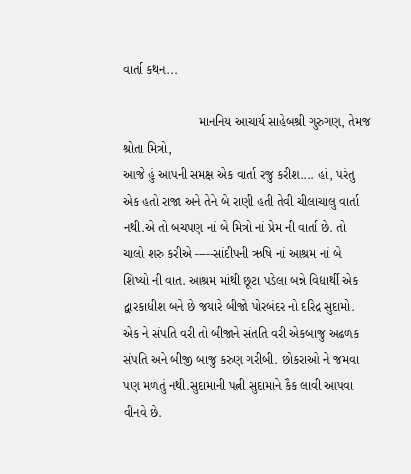વાર્તા કથન...

                     માનનિય આચાર્ય સાહેબશ્રી ગુરુગણ, તેમજ શ્રોતા મિત્રો,
આજે હું આપની સમક્ષ એક વાર્તા રજુ કરીશ.... હાં, પરંતુ એક હતો રાજા અને તેને બે રાણી હતી તેવી ચીલાચાલુ વાર્તા નથી.એ તો બચપણ નાં બે મિત્રો નાં પ્રેમ ની વાર્તા છે. તો ચાલો શરુ કરીએ -----સાંદીપની ઋષિ નાં આશ્રમ નાં બે શિષ્યો ની વાત. આશ્રમ માંથી છૂટા પડેલા બન્ને વિદ્યાર્થી એક દ્વારકાધીશ બને છે જયારે બીજો પોરબંદર નો દરિદ્ર સુદામો. એક ને સંપતિ વરી તો બીજાને સંતતિ વરી એકબાજુ અઢળક સંપતિ અને બીજી બાજુ કરુણ ગરીબી. છોકરાઓ ને જમવા પણ મળતું નથી.સુદામાની પત્ની સુદામાને કૈક લાવી આપવા વીનવે છે.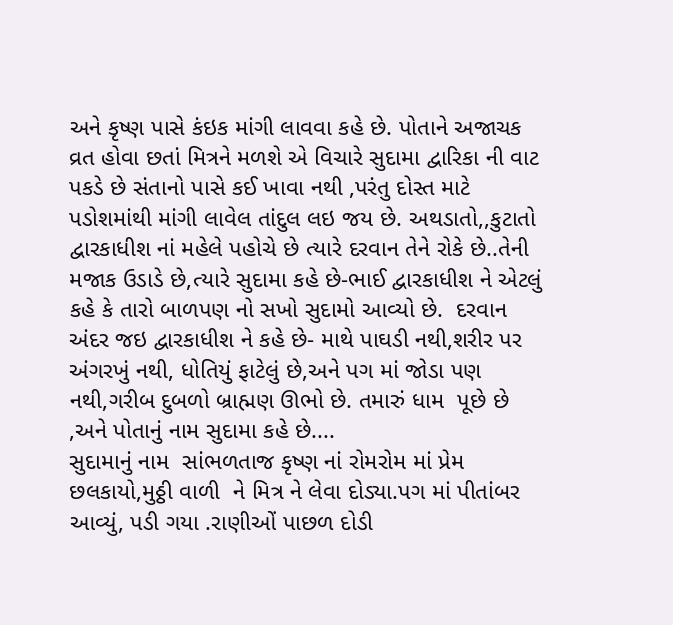અને કૃષ્ણ પાસે કંઇક માંગી લાવવા કહે છે. પોતાને અજાચક વ્રત હોવા છતાં મિત્રને મળશે એ વિચારે સુદામા દ્વારિકા ની વાટ પકડે છે સંતાનો પાસે કઈ ખાવા નથી ,પરંતુ દોસ્ત માટે પડોશમાંથી માંગી લાવેલ તાંદુલ લઇ જય છે. અથડાતો,,કુટાતો દ્વારકાધીશ નાં મહેલે પહોચે છે ત્યારે દરવાન તેને રોકે છે..તેની મજાક ઉડાડે છે,ત્યારે સુદામા કહે છે-ભાઈ દ્વારકાધીશ ને એટલું કહે કે તારો બાળપણ નો સખો સુદામો આવ્યો છે.  દરવાન અંદર જઇ દ્વારકાધીશ ને કહે છે- માથે પાઘડી નથી,શરીર પર અંગરખું નથી, ધોતિયું ફાટેલું છે,અને પગ માં જોડા પણ નથી,ગરીબ દુબળો બ્રાહ્મણ ઊભો છે. તમારું ધામ  પૂછે છે ,અને પોતાનું નામ સુદામા કહે છે....
સુદામાનું નામ  સાંભળતાજ કૃષ્ણ નાં રોમરોમ માં પ્રેમ છલકાયો,મુઠ્ઠી વાળી  ને મિત્ર ને લેવા દોડ્યા.પગ માં પીતાંબર આવ્યું, પડી ગયા .રાણીઓં પાછળ દોડી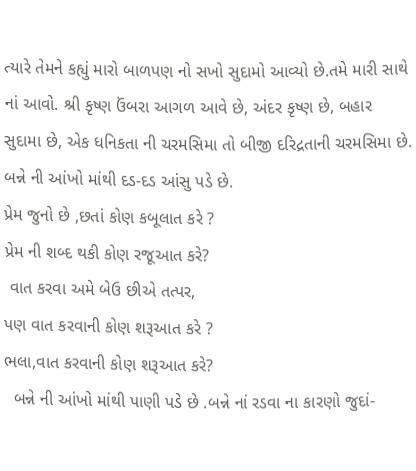ત્યારે તેમને કહ્યું મારો બાળપણ નો સખો સુદામો આવ્યો છે.તમે મારી સાથે નાં આવો. શ્રી કૃષ્ણ ઉંબરા આગળ આવે છે, અંદર કૃષ્ણ છે, બહાર સુદામા છે, એક ધનિકતા ની ચરમસિમા તો બીજી દરિદ્રતાની ચરમસિમા છે. બન્ને ની આંખો માંથી દડ-દડ આંસુ પડે છે.
પ્રેમ જુનો છે ,છતાં કોણ કબૂલાત કરે ?
પ્રેમ ની શબ્દ થકી કોણ રજૂઆત કરે?
 વાત કરવા અમે બેઉ છીએ તત્પર,
પણ વાત કરવાની કોણ શરૂઆત કરે ?
ભલા,વાત કરવાની કોણ શરૂઆત કરે?
  બન્ને ની આંખો માંથી પાણી પડે છે .બન્ને નાં રડવા ના કારણો જુદાં-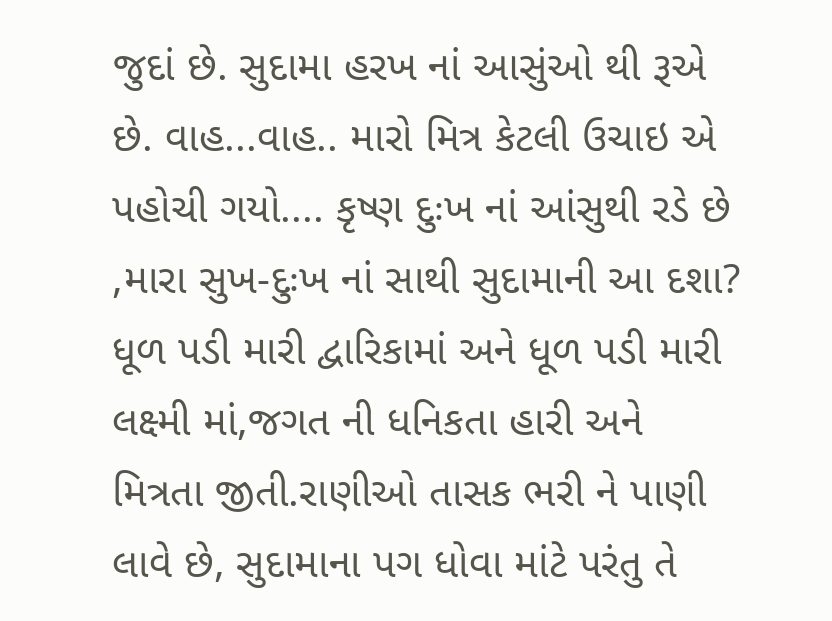જુદાં છે. સુદામા હરખ નાં આસુંઓ થી રૂએ છે. વાહ...વાહ.. મારો મિત્ર કેટલી ઉચાઇ એ પહોચી ગયો.... કૃષ્ણ દુઃખ નાં આંસુથી રડે છે ,મારા સુખ-દુઃખ નાં સાથી સુદામાની આ દશા? ધૂળ પડી મારી દ્વારિકામાં અને ધૂળ પડી મારી લક્ષ્મી માં,જગત ની ધનિકતા હારી અને મિત્રતા જીતી.રાણીઓ તાસક ભરી ને પાણી લાવે છે, સુદામાના પગ ધોવા માંટે પરંતુ તે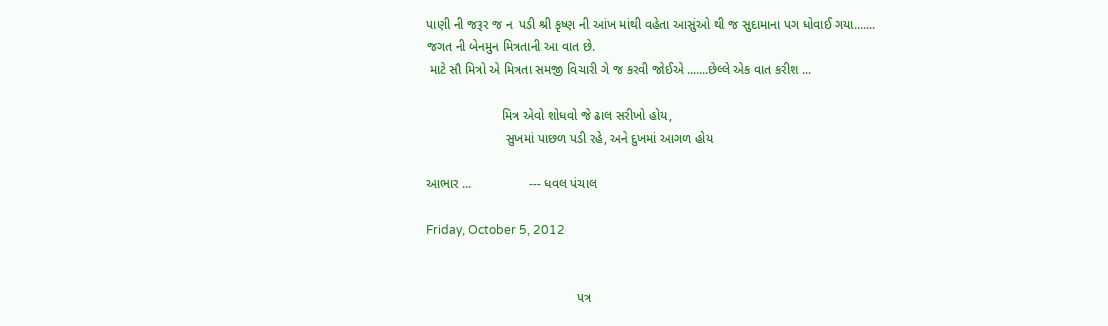પાણી ની જરૂર જ ન  પડી શ્રી કૃષ્ણ ની આંખ માંથી વહેતા આસુંઓ થી જ સુદામાના પગ ધોવાઈ ગયા.......
જગત ની બેનમુન મિત્રતાની આ વાત છે.
 માટે સૌ મિત્રો એ મિત્રતા સમજી વિચારી ગે જ કરવી જોઈએ .......છેલ્લે એક વાત કરીશ ...

                     મિત્ર એવો શોધવો જે ઢાલ સરીખો હોય,
                      સુખમાં પાછળ પડી રહે, અને દુખમાં આગળ હોય

આભાર ...                --- ધવલ પંચાલ

Friday, October 5, 2012


                                          પત્ર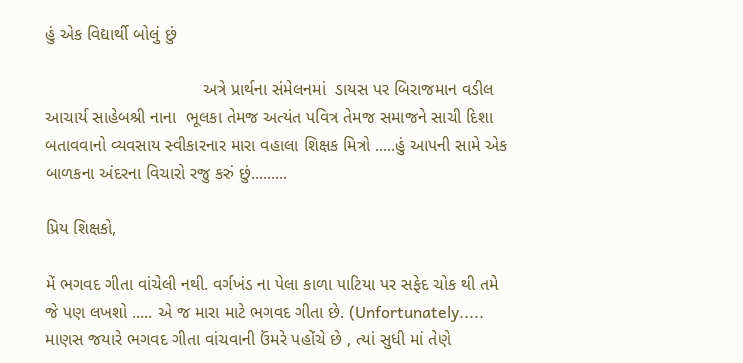હું એક વિદ્યાર્થી બોલું છું

                                 અત્રે પ્રાર્થના સંમેલનમાં  ડાયસ પર બિરાજમાન વડીલ આચાર્ય સાહેબશ્રી નાના  ભૂલકા તેમજ અત્યંત પવિત્ર તેમજ સમાજને સાચી દિશા બતાવવાનો વ્યવસાય સ્વીકારનાર મારા વહાલા શિક્ષક મિત્રો .....હું આપની સામે એક બાળકના અંદરના વિચારો રજુ કરું છું.........

પ્રિય શિક્ષકો,

મેં ભગવદ ગીતા વાંચેલી નથી. વર્ગખંડ ના પેલા કાળા પાટિયા પર સફેદ ચોક થી તમે જે પણ લખશો ..... એ જ મારા માટે ભગવદ ગીતા છે. (Unfortunately..... માણસ જયારે ભગવદ ગીતા વાંચવાની ઉંમરે પહોંચે છે , ત્યાં સુધી માં તેણે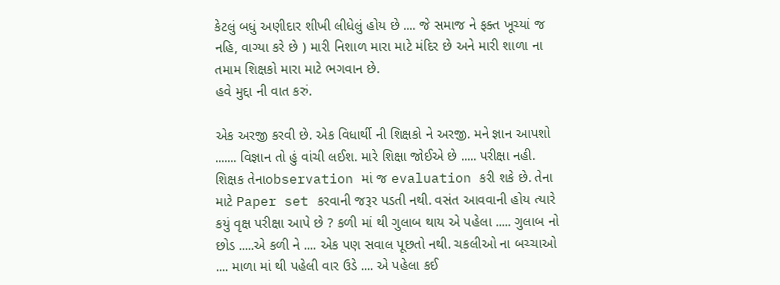કેટલું બધું અણીદાર શીખી લીધેલું હોય છે .... જે સમાજ ને ફક્ત ખૂચ્યાં જ નહિ, વાગ્યા કરે છે ) મારી નિશાળ મારા માટે મંદિર છે અને મારી શાળા ના તમામ શિક્ષકો મારા માટે ભગવાન છે.
હવે મુદ્દા ની વાત કરું.

એક અરજી કરવી છે. એક વિધાર્થી ની શિક્ષકો ને અરજી. મને જ્ઞાન આપશો ....... વિજ્ઞાન તો હું વાંચી લઈશ. મારે શિક્ષા જોઈએ છે ..... પરીક્ષા નહી. શિક્ષક તેનાobservation માં જ evaluation કરી શકે છે. તેના માટે Paper set કરવાની જરૂર પડતી નથી. વસંત આવવાની હોય ત્યારે કયું વૃક્ષ પરીક્ષા આપે છે ? કળી માં થી ગુલાબ થાય એ પહેલા ..... ગુલાબ નો છોડ .....એ કળી ને .... એક પણ સવાલ પૂછતો નથી. ચકલીઓ ના બચ્ચાઓ .... માળા માં થી પહેલી વાર ઉડે .... એ પહેલા કઈ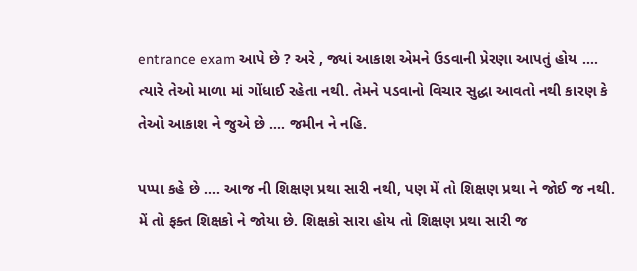entrance exam આપે છે ? અરે , જ્યાં આકાશ એમને ઉડવાની પ્રેરણા આપતું હોય .... ત્યારે તેઓ માળા માં ગોંધાઈ રહેતા નથી. તેમને પડવાનો વિચાર સુદ્ધા આવતો નથી કારણ કે તેઓ આકાશ ને જુએ છે .... જમીન ને નહિ.

પપ્પા કહે છે .... આજ ની શિક્ષણ પ્રથા સારી નથી, પણ મેં તો શિક્ષણ પ્રથા ને જોઈ જ નથી. મેં તો ફક્ત શિક્ષકો ને જોયા છે. શિક્ષકો સારા હોય તો શિક્ષણ પ્રથા સારી જ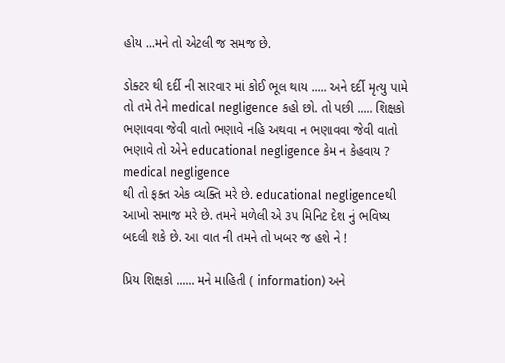હોય ...મને તો એટલી જ સમજ છે.

ડોક્ટર થી દર્દી ની સારવાર માં કોઈ ભૂલ થાય ..... અને દર્દી મૃત્યુ પામે તો તમે તેને medical negligence કહો છો. તો પછી ..... શિક્ષકો ભણાવવા જેવી વાતો ભણાવે નહિ અથવા ન ભણાવવા જેવી વાતો ભણાવે તો એને educational negligence કેમ ન કેહવાય ?
medical negligence
થી તો ફક્ત એક વ્યક્તિ મરે છે. educational negligenceથી આખો સમાજ મરે છે. તમને મળેલી એ ૩૫ મિનિટ દેશ નું ભવિષ્ય બદલી શકે છે. આ વાત ની તમને તો ખબર જ હશે ને !

પ્રિય શિક્ષકો ...... મને માહિતી ( information) અને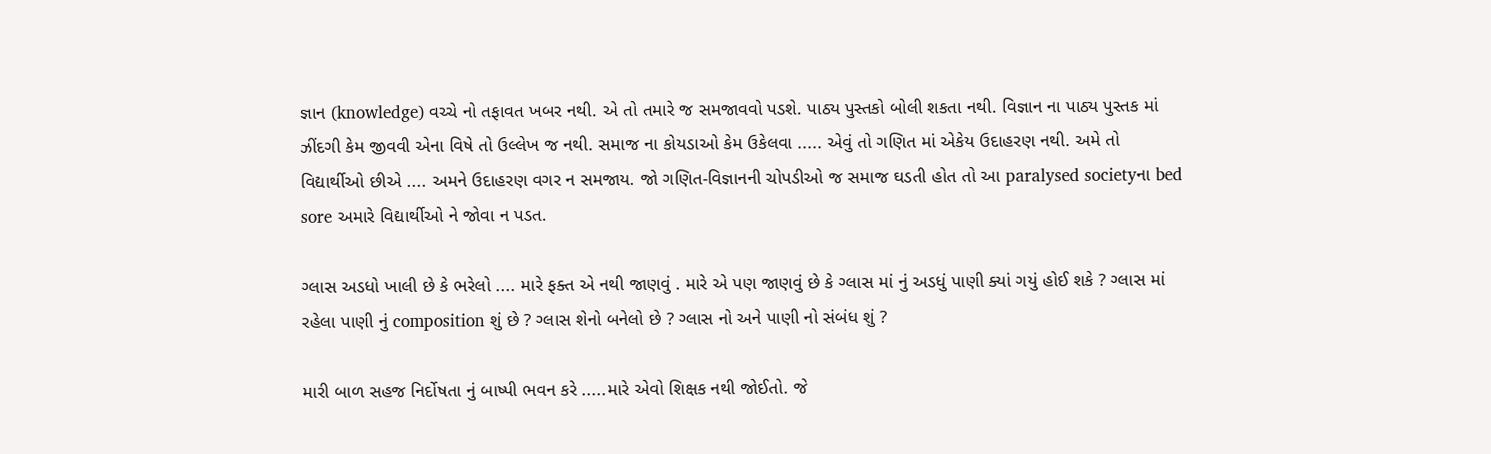જ્ઞાન (knowledge) વચ્ચે નો તફાવત ખબર નથી. એ તો તમારે જ સમજાવવો પડશે. પાઠ્ય પુસ્તકો બોલી શકતા નથી. વિજ્ઞાન ના પાઠ્ય પુસ્તક માં ઝીંદગી કેમ જીવવી એના વિષે તો ઉલ્લેખ જ નથી. સમાજ ના કોયડાઓ કેમ ઉકેલવા ..... એવું તો ગણિત માં એકેય ઉદાહરણ નથી. અમે તો વિદ્યાર્થીઓ છીએ .... અમને ઉદાહરણ વગર ન સમજાય. જો ગણિત-વિજ્ઞાનની ચોપડીઓ જ સમાજ ઘડતી હોત તો આ paralysed societyના bed sore અમારે વિદ્યાર્થીઓ ને જોવા ન પડત.

ગ્લાસ અડધો ખાલી છે કે ભરેલો .... મારે ફક્ત એ નથી જાણવું . મારે એ પણ જાણવું છે કે ગ્લાસ માં નું અડધું પાણી ક્યાં ગયું હોઈ શકે ? ગ્લાસ માં રહેલા પાણી નું composition શું છે ? ગ્લાસ શેનો બનેલો છે ? ગ્લાસ નો અને પાણી નો સંબંધ શું ?

મારી બાળ સહજ નિર્દોષતા નું બાષ્પી ભવન કરે .....મારે એવો શિક્ષક નથી જોઈતો. જે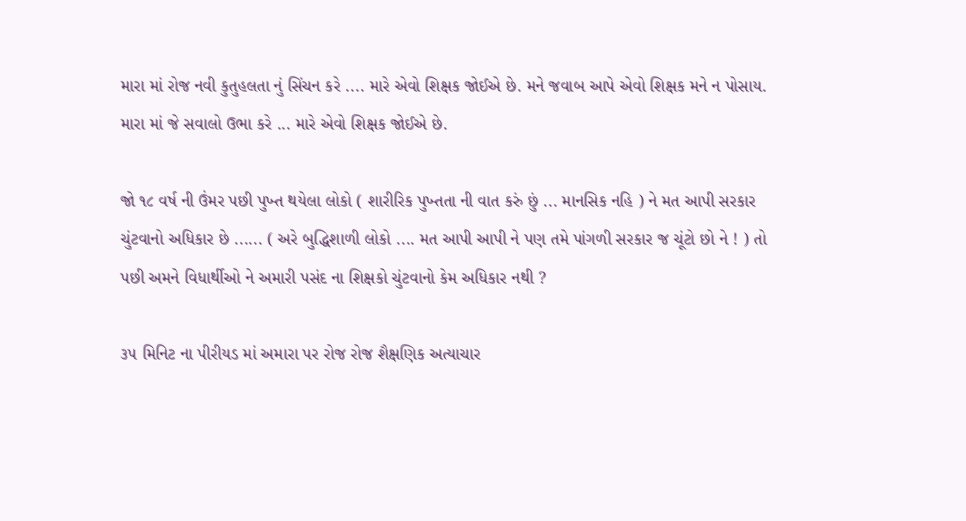મારા માં રોજ નવી કુતુહલતા નું સિંચન કરે .... મારે એવો શિક્ષક જોઈએ છે. મને જવાબ આપે એવો શિક્ષક મને ન પોસાય. મારા માં જે સવાલો ઉભા કરે ... મારે એવો શિક્ષક જોઈએ છે.

જો ૧૮ વર્ષ ની ઉંમર પછી પુખ્ત થયેલા લોકો ( શારીરિક પુખ્તતા ની વાત કરું છું ... માનસિક નહિ ) ને મત આપી સરકાર ચુંટવાનો અધિકાર છે ...... ( અરે બુદ્ધિશાળી લોકો .... મત આપી આપી ને પણ તમે પાંગળી સરકાર જ ચૂંટો છો ને ! ) તો પછી અમને વિધાર્થીઓ ને અમારી પસંદ ના શિક્ષકો ચુંટવાનો કેમ અધિકાર નથી ?

૩૫ મિનિટ ના પીરીયડ માં અમારા પર રોજ રોજ શૈક્ષણિક અત્યાચાર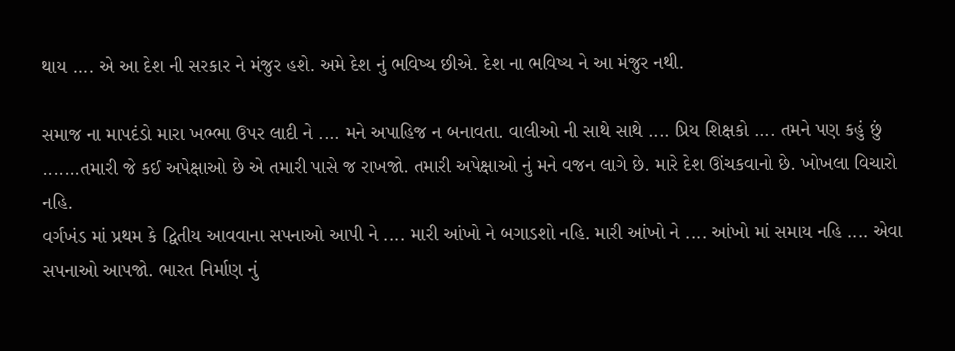થાય .... એ આ દેશ ની સરકાર ને મંજુર હશે. અમે દેશ નું ભવિષ્ય છીએ. દેશ ના ભવિષ્ય ને આ મંજુર નથી.

સમાજ ના માપદંડો મારા ખભ્ભા ઉપર લાદી ને .... મને અપાહિજ ન બનાવતા. વાલીઓ ની સાથે સાથે .... પ્રિય શિક્ષકો .... તમને પણ કહું છું .......તમારી જે કઈ અપેક્ષાઓ છે એ તમારી પાસે જ રાખજો. તમારી અપેક્ષાઓ નું મને વજન લાગે છે. મારે દેશ ઊંચકવાનો છે. ખોખલા વિચારો નહિ.
વર્ગખંડ માં પ્રથમ કે દ્વિતીય આવવાના સપનાઓ આપી ને .... મારી આંખો ને બગાડશો નહિ. મારી આંખો ને .... આંખો માં સમાય નહિ .... એવા સપનાઓ આપજો. ભારત નિર્માણ નું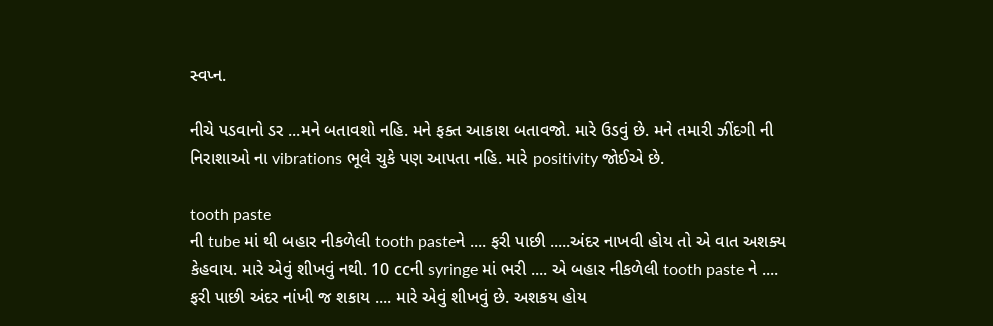સ્વપ્ન.

નીચે પડવાનો ડર ...મને બતાવશો નહિ. મને ફક્ત આકાશ બતાવજો. મારે ઉડવું છે. મને તમારી ઝીંદગી ની નિરાશાઓ ના vibrations ભૂલે ચુકે પણ આપતા નહિ. મારે positivity જોઈએ છે.

tooth paste
ની tube માં થી બહાર નીકળેલી tooth pasteને .... ફરી પાછી .....અંદર નાખવી હોય તો એ વાત અશક્ય કેહવાય. મારે એવું શીખવું નથી. 10 ccની syringe માં ભરી .... એ બહાર નીકળેલી tooth paste ને .... ફરી પાછી અંદર નાંખી જ શકાય .... મારે એવું શીખવું છે. અશકય હોય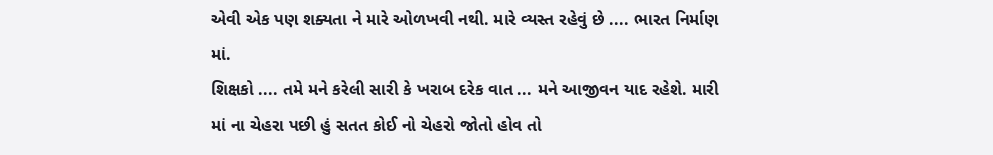એવી એક પણ શક્યતા ને મારે ઓળખવી નથી. મારે વ્યસ્ત રહેવું છે .... ભારત નિર્માણ માં.
શિક્ષકો .... તમે મને કરેલી સારી કે ખરાબ દરેક વાત ... મને આજીવન યાદ રહેશે. મારી માં ના ચેહરા પછી હું સતત કોઈ નો ચેહરો જોતો હોવ તો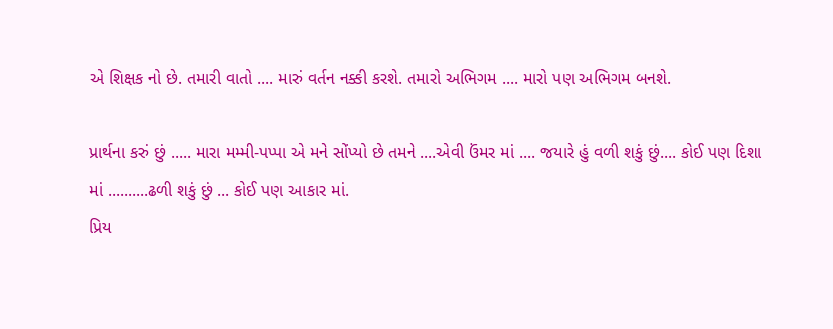એ શિક્ષક નો છે. તમારી વાતો .... મારું વર્તન નક્કી કરશે. તમારો અભિગમ .... મારો પણ અભિગમ બનશે.

પ્રાર્થના કરું છું ..... મારા મમ્મી-પપ્પા એ મને સોંપ્યો છે તમને ....એવી ઉંમર માં .... જયારે હું વળી શકું છું.... કોઈ પણ દિશા માં ..........ઢળી શકું છું ... કોઈ પણ આકાર માં.
પ્રિય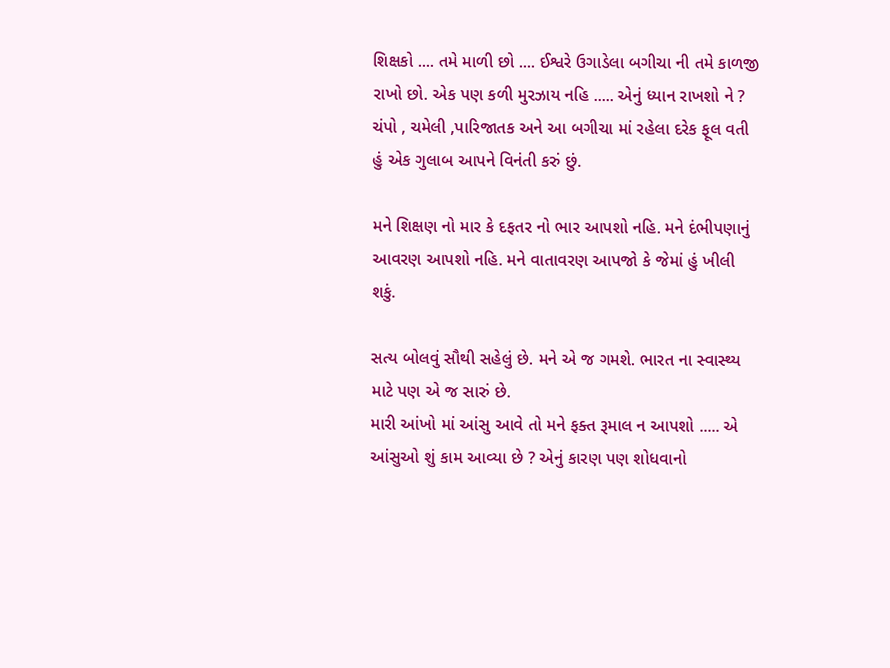શિક્ષકો .... તમે માળી છો .... ઈશ્વરે ઉગાડેલા બગીચા ની તમે કાળજી રાખો છો. એક પણ કળી મુરઝાય નહિ ..... એનું ધ્યાન રાખશો ને ? ચંપો , ચમેલી ,પારિજાતક અને આ બગીચા માં રહેલા દરેક ફૂલ વતી હું એક ગુલાબ આપને વિનંતી કરું છું.

મને શિક્ષણ નો માર કે દફતર નો ભાર આપશો નહિ. મને દંભીપણાનું આવરણ આપશો નહિ. મને વાતાવરણ આપજો કે જેમાં હું ખીલી શકું.

સત્ય બોલવું સૌથી સહેલું છે. મને એ જ ગમશે. ભારત ના સ્વાસ્થ્ય માટે પણ એ જ સારું છે.
મારી આંખો માં આંસુ આવે તો મને ફક્ત રૂમાલ ન આપશો ..... એ આંસુઓ શું કામ આવ્યા છે ? એનું કારણ પણ શોધવાનો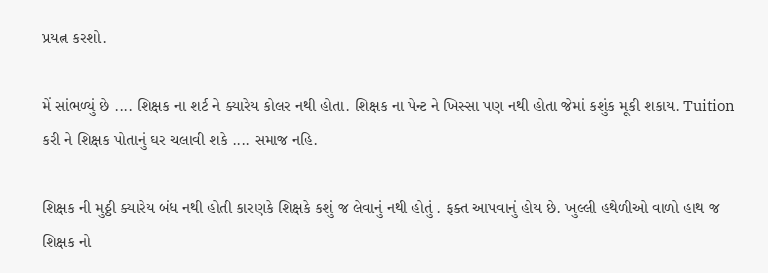પ્રયત્ન કરશો.

મેં સાંભળ્યું છે .... શિક્ષક ના શર્ટ ને ક્યારેય કોલર નથી હોતા. શિક્ષક ના પેન્ટ ને ખિસ્સા પણ નથી હોતા જેમાં કશુંક મૂકી શકાય. Tuition કરી ને શિક્ષક પોતાનું ઘર ચલાવી શકે .... સમાજ નહિ.

શિક્ષક ની મુઠ્ઠી ક્યારેય બંધ નથી હોતી કારણકે શિક્ષકે કશું જ લેવાનું નથી હોતું . ફક્ત આપવાનું હોય છે. ખુલ્લી હથેળીઓ વાળો હાથ જ શિક્ષક નો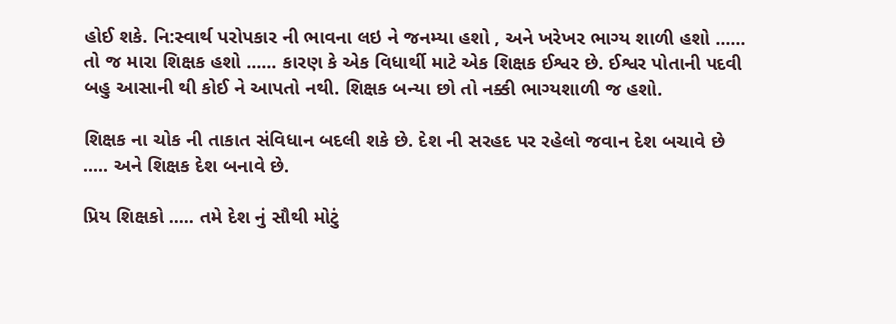હોઈ શકે. નિ:સ્વાર્થ પરોપકાર ની ભાવના લઇ ને જનમ્યા હશો , અને ખરેખર ભાગ્ય શાળી હશો ...... તો જ મારા શિક્ષક હશો ...... કારણ કે એક વિધાર્થી માટે એક શિક્ષક ઈશ્વર છે. ઈશ્વર પોતાની પદવી બહુ આસાની થી કોઈ ને આપતો નથી. શિક્ષક બન્યા છો તો નક્કી ભાગ્યશાળી જ હશો.

શિક્ષક ના ચોક ની તાકાત સંવિધાન બદલી શકે છે. દેશ ની સરહદ પર રહેલો જવાન દેશ બચાવે છે ..... અને શિક્ષક દેશ બનાવે છે.

પ્રિય શિક્ષકો ..... તમે દેશ નું સૌથી મોટું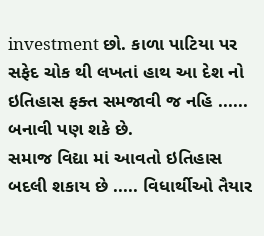investment છો. કાળા પાટિયા પર સફેદ ચોક થી લખતાં હાથ આ દેશ નો ઇતિહાસ ફક્ત સમજાવી જ નહિ ...... બનાવી પણ શકે છે.
સમાજ વિદ્યા માં આવતો ઇતિહાસ બદલી શકાય છે ..... વિધાર્થીઓ તૈયાર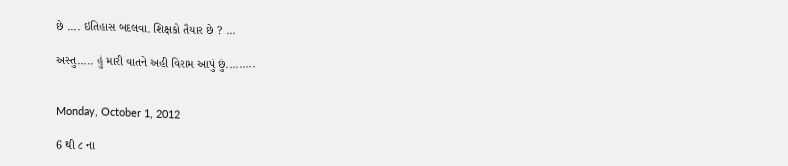છે .... ઇતિહાસ બદલવા. શિક્ષકો તૈયાર છે ? ...

અસ્તુ..... હું મારી વાતને અહી વિરામ આપું છું.........


Monday, October 1, 2012

6 થી ૮ ના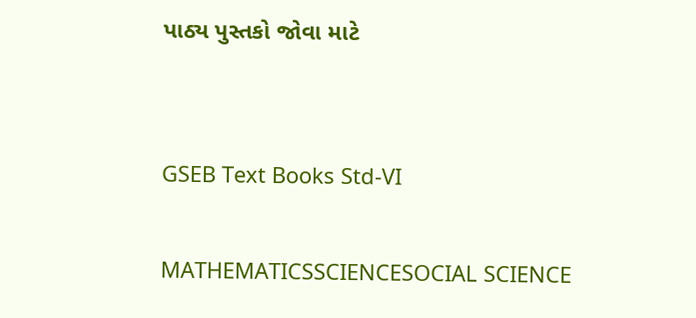પાઠ્ય પુસ્તકો જોવા માટે


GSEB Text Books Std-VI

MATHEMATICSSCIENCESOCIAL SCIENCE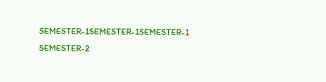SEMESTER-1SEMESTER-1SEMESTER-1
SEMESTER-2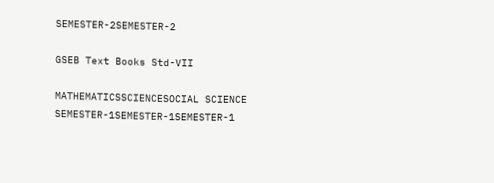SEMESTER-2SEMESTER-2

GSEB Text Books Std-VII

MATHEMATICSSCIENCESOCIAL SCIENCE
SEMESTER-1SEMESTER-1SEMESTER-1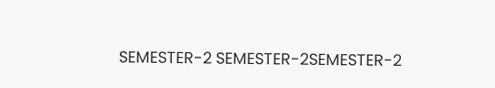SEMESTER-2 SEMESTER-2SEMESTER-2